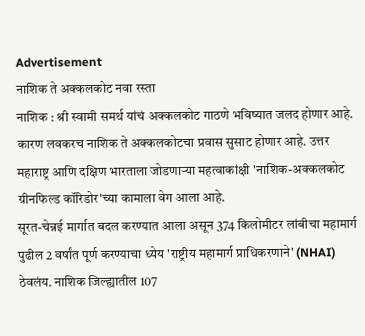Advertisement
नाशिक ते अक्कलकोट नवा रस्ता
नाशिक : श्री स्वामी समर्थ यांचं अक्कलकोट गाठणे भविष्यात जलद होणार आहे. कारण लवकरच नाशिक ते अक्कलकोटचा प्रवास सुसाट होणार आहे. उत्तर महाराष्ट्र आणि दक्षिण भारताला जोडणाऱ्या महत्वाकांक्षी 'नाशिक-अक्कलकोट ग्रीनफिल्ड कॉरिडोर'च्या कामाला वेग आला आहे.
सूरत-चेन्नई मार्गात बदल करण्यात आला असून 374 किलोमीटर लांबीचा महामार्ग पुढील 2 वर्षांत पूर्ण करण्याचा ध्येय 'राष्ट्रीय महामार्ग प्राधिकरणाने' (NHAI) ठेवलंय. नाशिक जिल्ह्यातील 107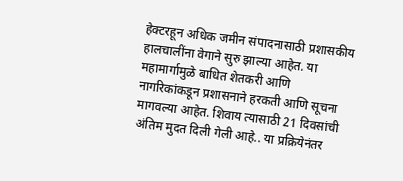हेक्टरहून अधिक जमीन संपादनासाठी प्रशासकीय हालचालींना वेगाने सुरु झाल्या आहेत. या महामार्गामुळे बाधित शेतकरी आणि नागरिकांकडून प्रशासनाने हरकती आणि सूचना मागवल्या आहेत. शिवाय त्यासाठी 21 दिवसांची अंतिम मुदत दिली गेली आहे.. या प्रक्रियेनंतर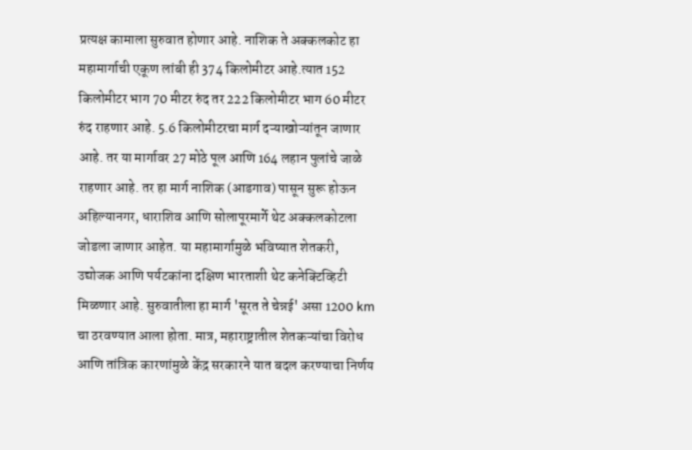प्रत्यक्ष कामाला सुरुवात होणार आहे. नाशिक ते अक्कलकोट हा महामार्गाची एकूण लांबी ही 374 किलोमीटर आहे.त्यात 152 किलोमीटर भाग 70 मीटर रुंद तर 222 किलोमीटर भाग 60 मीटर रुंद राहणार आहे. 5.6 किलोमीटरचा मार्ग दऱ्याखोऱ्यांतून जाणार आहे. तर या मार्गावर 27 मोठे पूल आणि 164 लहान पुलांचे जाळे राहणार आहे. तर हा मार्ग नाशिक (आडगाव) पासून सुरू होऊन अहिल्यानगर, धाराशिव आणि सोलापूरमार्गे थेट अक्कलकोटला जोडला जाणार आहेत. या महामार्गामुळे भविष्यात शेतकरी, उद्योजक आणि पर्यटकांना दक्षिण भारताशी थेट कनेक्टिव्हिटी मिळणार आहे. सुरुवातीला हा मार्ग 'सूरत ते चेन्नई' असा 1200 km चा ठरवण्यात आला होता. मात्र, महाराष्ट्रातील शेतकऱ्यांचा विरोध आणि तांत्रिक कारणांमुळे केंद्र सरकारने यात बदल करण्याचा निर्णय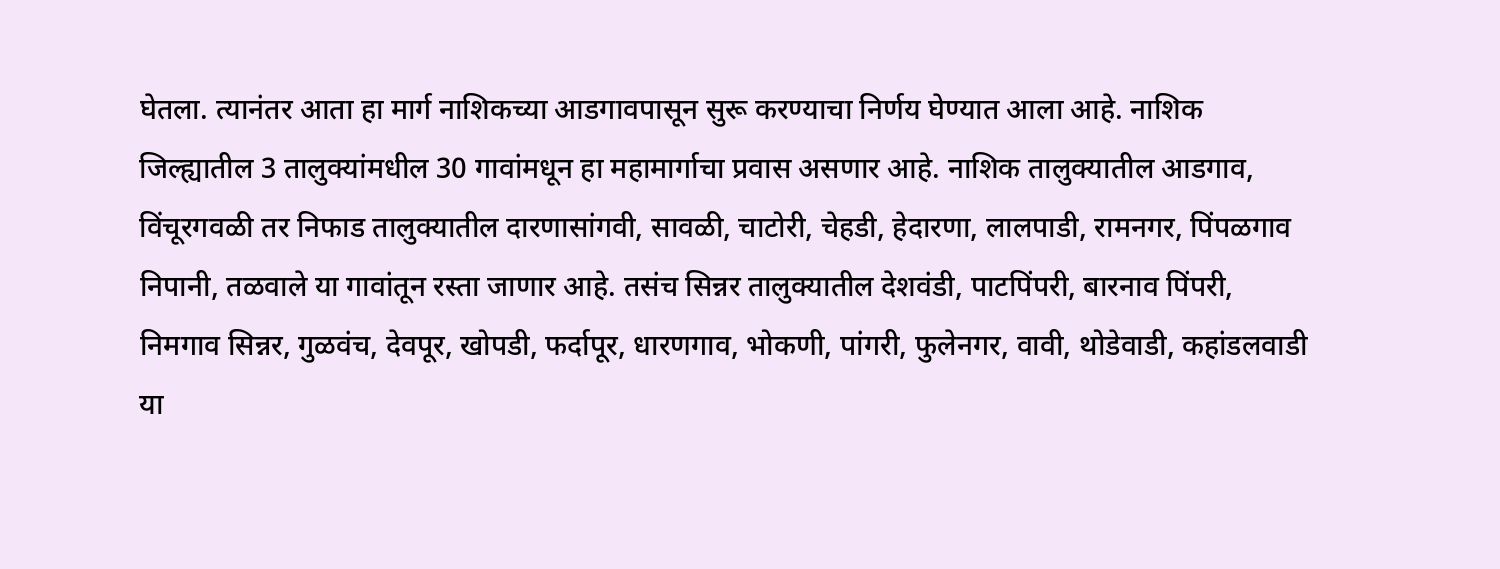घेतला. त्यानंतर आता हा मार्ग नाशिकच्या आडगावपासून सुरू करण्याचा निर्णय घेण्यात आला आहे. नाशिक जिल्ह्यातील 3 तालुक्यांमधील 30 गावांमधून हा महामार्गाचा प्रवास असणार आहे. नाशिक तालुक्यातील आडगाव, विंचूरगवळी तर निफाड तालुक्यातील दारणासांगवी, सावळी, चाटोरी, चेहडी, हेदारणा, लालपाडी, रामनगर, पिंपळगाव निपानी, तळवाले या गावांतून रस्ता जाणार आहे. तसंच सिन्नर तालुक्यातील देशवंडी, पाटपिंपरी, बारनाव पिंपरी, निमगाव सिन्नर, गुळवंच, देवपूर, खोपडी, फर्दापूर, धारणगाव, भोकणी, पांगरी, फुलेनगर, वावी, थोडेवाडी, कहांडलवाडी या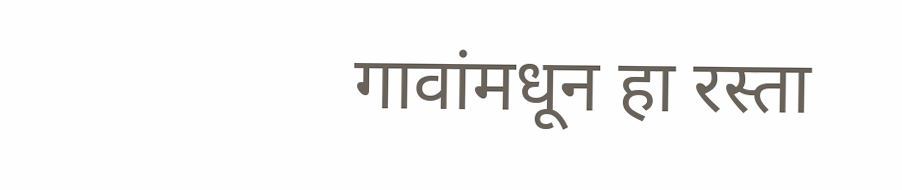गावांमधून हा रस्ता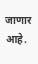जाणार आहे.